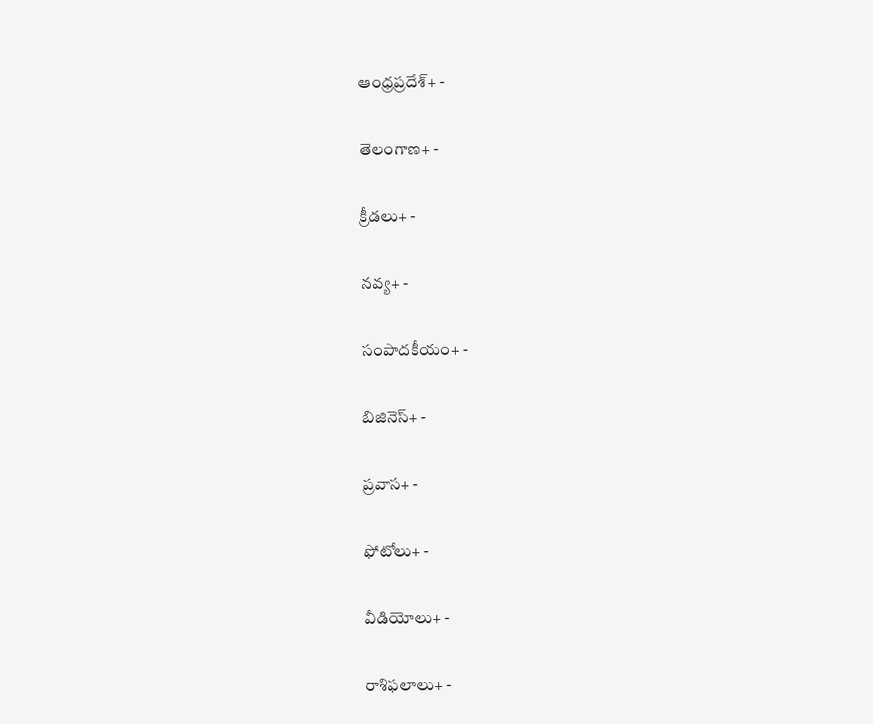ఆంధ్రప్రదేశ్+ -

తెలంగాణ+ -

క్రీడలు+ -

నవ్య+ -

సంపాదకీయం+ -

బిజినెస్+ -

ప్రవాస+ -

ఫోటోలు+ -

వీడియోలు+ -

రాశిఫలాలు+ -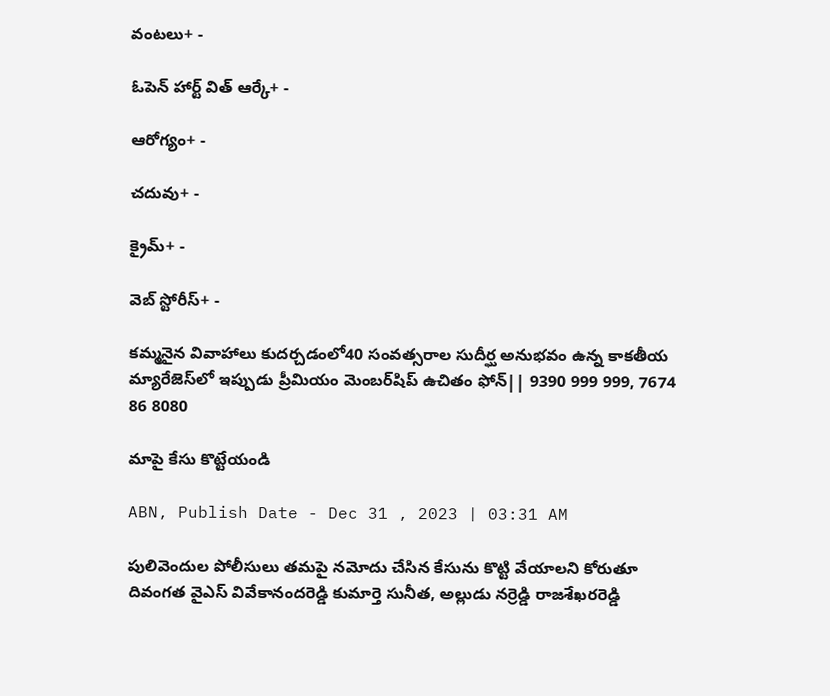వంటలు+ -

ఓపెన్ హార్ట్ విత్ ఆర్కే+ -

ఆరోగ్యం+ -

చదువు+ -

క్రైమ్+ -

వెబ్ స్టోరీస్+ -

కమ్మనైన వివాహాలు కుదర్చడంలో40 సంవత్సరాల సుదీర్ఘ అనుభవం ఉన్న కాకతీయ మ్యారేజెస్‌లో ఇప్పుడు ప్రీమియం మెంబర్‌షిప్‌ ఉచితం ఫోన్|| 9390 999 999, 7674 86 8080

మాపై కేసు కొట్టేయండి

ABN, Publish Date - Dec 31 , 2023 | 03:31 AM

పులివెందుల పోలీసులు తమపై నమోదు చేసిన కేసును కొట్టి వేయాలని కోరుతూ దివంగత వైఎస్‌ వివేకానందరెడ్డి కుమార్తె సునీత, అల్లుడు నర్రెడ్డి రాజశేఖరరెడ్డి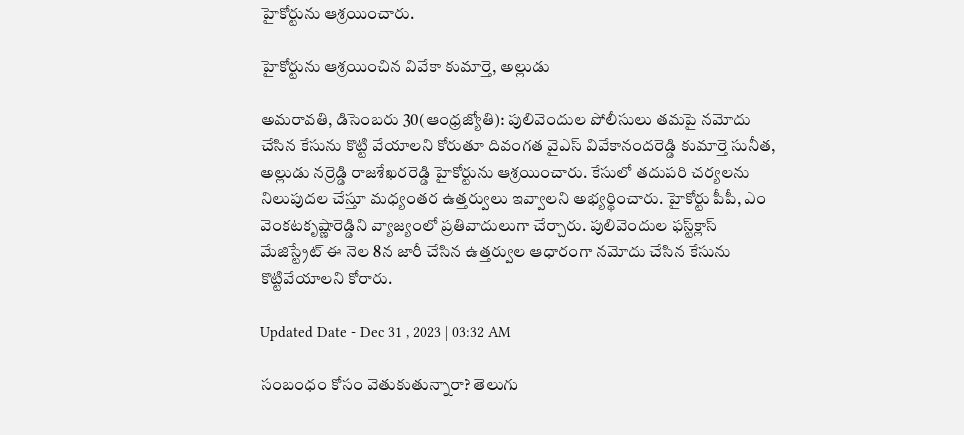హైకోర్టును ఆశ్రయించారు.

హైకోర్టును ఆశ్రయించిన వివేకా కుమార్తె, అల్లుడు

అమరావతి, డిసెంబరు 30(ఆంధ్రజ్యోతి): పులివెందుల పోలీసులు తమపై నమోదు చేసిన కేసును కొట్టి వేయాలని కోరుతూ దివంగత వైఎస్‌ వివేకానందరెడ్డి కుమార్తె సునీత, అల్లుడు నర్రెడ్డి రాజశేఖరరెడ్డి హైకోర్టును ఆశ్రయించారు. కేసులో తదుపరి చర్యలను నిలుపుదల చేస్తూ మధ్యంతర ఉత్తర్వులు ఇవ్వాలని అభ్యర్థించారు. హైకోర్టు పీపీ, ఎం వెంకటకృష్ణారెడ్డిని వ్యాజ్యంలో ప్రతివాదులుగా చేర్చారు. పులివెందుల ఫస్ట్‌క్లాస్‌ మేజిస్ట్రేట్‌ ఈ నెల 8న జారీ చేసిన ఉత్తర్వుల ఆధారంగా నమోదు చేసిన కేసును కొట్టివేయాలని కోరారు.

Updated Date - Dec 31 , 2023 | 03:32 AM

సంబంధం కోసం వెతుకుతున్నారా? తెలుగు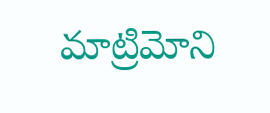మాట్రిమోని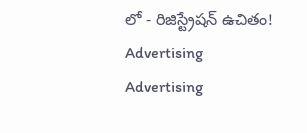లో - రిజిస్ట్రేషన్ ఉచితం!
Advertising
Advertising